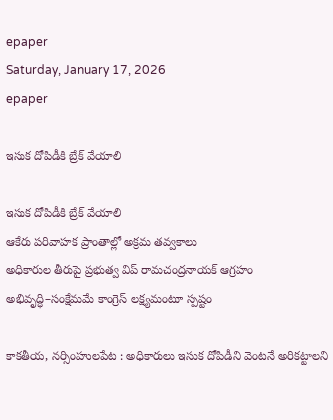epaper
Saturday, January 17, 2026
epaper

ఇసుక దోపిడీకి బ్రేక్ వేయాలి

ఇసుక దోపిడీకి బ్రేక్ వేయాలి
ఆకేరు పరివాహక ప్రాంతాల్లో అక్రమ తవ్వకాలు
అధికారుల తీరుపై ప్రభుత్వ విప్ రామచంద్రనాయక్ ఆగ్రహం
అభివృద్ధి–సంక్షేమమే కాంగ్రెస్ లక్ష్యమంటూ స్ప‌ష్టం

కాకతీయ, నర్సింహులపేట : అధికారులు ఇసుక దోపిడీని వెంటనే అరికట్టాలని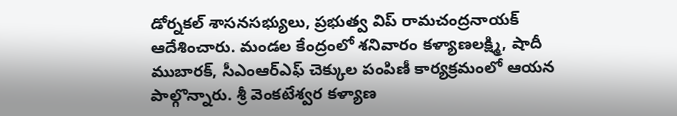డోర్నకల్ శాసనసభ్యులు, ప్రభుత్వ విప్ రామచంద్రనాయక్ ఆదేశించారు. మండల కేంద్రంలో శనివారం కళ్యాణలక్ష్మి, షాదీ ముబారక్, సీఎంఆర్‌ఎఫ్ చెక్కుల పంపిణీ కార్యక్రమంలో ఆయన పాల్గొన్నారు. శ్రీ వెంకటేశ్వర కళ్యాణ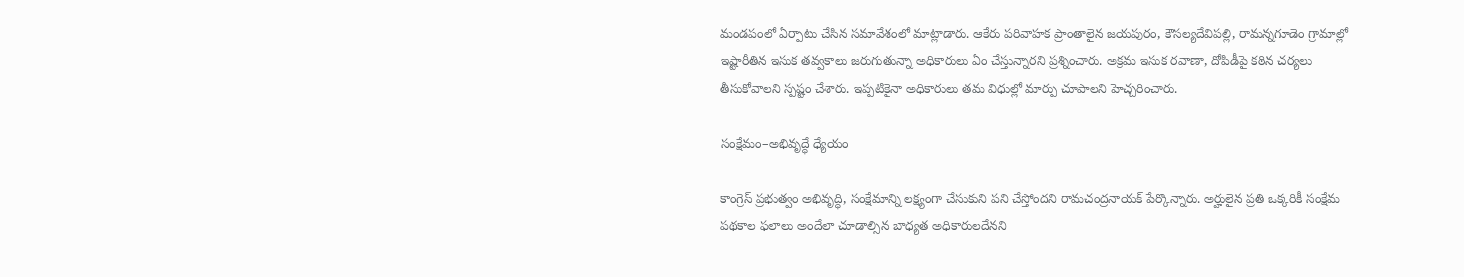మండపంలో ఏర్పాటు చేసిన సమావేశంలో మాట్లాడారు. ఆకేరు పరివాహక ప్రాంతాలైన జయపురం, కౌసల్యదేవిపల్లి, రామన్నగూడెం గ్రామాల్లో ఇష్టారీతిన ఇసుక తవ్వకాలు జరుగుతున్నా అధికారులు ఏం చేస్తున్నారని ప్రశ్నించారు. అక్రమ ఇసుక రవాణా, దోపిడీపై కఠిన చర్యలు తీసుకోవాలని స్పష్టం చేశారు. ఇప్పటికైనా అధికారులు తమ విధుల్లో మార్పు చూపాలని హెచ్చరించారు.

సంక్షేమం–అభివృద్ధే ధ్యేయం

కాంగ్రెస్ ప్రభుత్వం అభివృద్ధి, సంక్షేమాన్ని లక్ష్యంగా చేసుకుని పని చేస్తోందని రామచంద్రనాయక్ పేర్కొన్నారు. అర్హులైన ప్రతి ఒక్కరికీ సంక్షేమ పథకాల ఫలాలు అందేలా చూడాల్సిన బాధ్యత అధికారులదేనని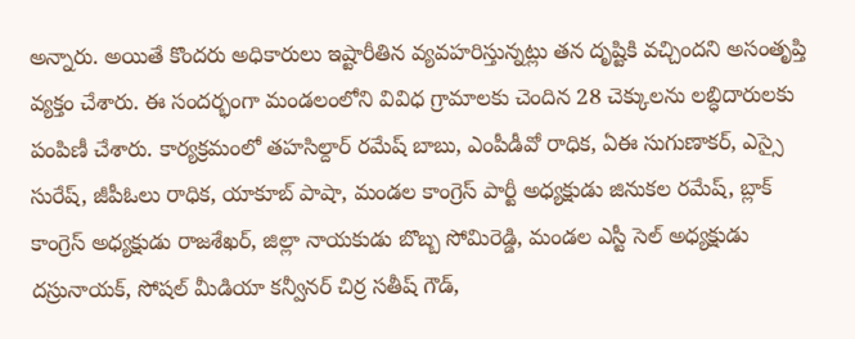అన్నారు. అయితే కొందరు అధికారులు ఇష్టారీతిన వ్యవహరిస్తున్నట్లు తన దృష్టికి వచ్చిందని అసంతృప్తి వ్యక్తం చేశారు. ఈ సందర్భంగా మండలంలోని వివిధ గ్రామాలకు చెందిన 28 చెక్కులను లబ్ధిదారులకు పంపిణీ చేశారు. కార్యక్రమంలో తహసిల్దార్ రమేష్ బాబు, ఎంపీడీవో రాధిక, ఏఈ సుగుణాకర్, ఎస్సై సురేష్, జీపీఓలు రాధిక, యాకూబ్ పాషా, మండల కాంగ్రెస్ పార్టీ అధ్యక్షుడు జినుకల రమేష్, బ్లాక్ కాంగ్రెస్ అధ్యక్షుడు రాజశేఖర్, జిల్లా నాయకుడు బొబ్బ సోమిరెడ్డి, మండల ఎస్టీ సెల్ అధ్యక్షుడు దస్రునాయక్, సోషల్ మీడియా కన్వీనర్ చిర్ర సతీష్ గౌడ్,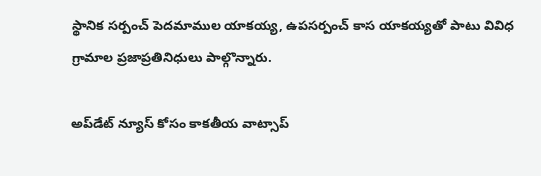స్థానిక సర్పంచ్ పెదమాముల యాకయ్య, ఉపసర్పంచ్ కాస యాకయ్యతో పాటు వివిధ గ్రామాల ప్రజాప్రతినిధులు పాల్గొన్నారు.

అప్‌డేట్ న్యూస్ కోసం కాక‌తీయ వాట్సాప్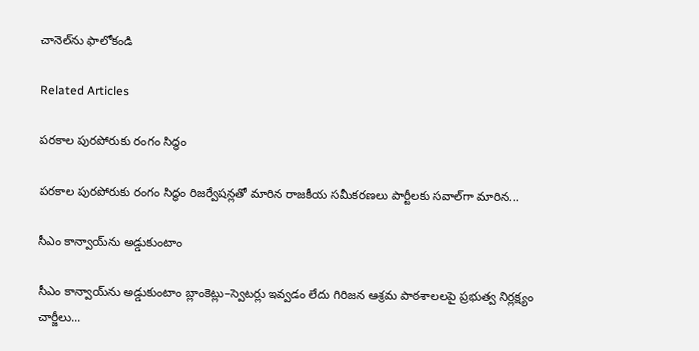చానెల్‌ను ఫాలోకండి

Related Articles

పరకాల పురపోరుకు రంగం సిద్ధం

పరకాల పురపోరుకు రంగం సిద్ధం రిజర్వేషన్లతో మారిన రాజకీయ సమీకరణలు పార్టీలకు సవాల్‌గా మారిన...

సీఎం కాన్వాయ్‌ను అడ్డుకుంటాం

సీఎం కాన్వాయ్‌ను అడ్డుకుంటాం బ్లాంకెట్లు–స్వెట‌ర్లు ఇవ్వడం లేదు గిరిజన ఆశ్రమ పాఠశాలలపై ప్రభుత్వ నిర్లక్ష్యం చార్జీలు...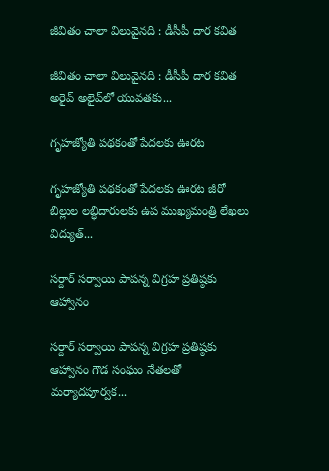జీవితం చాలా విలువైనది : డీసీపీ దార కవిత

జీవితం చాలా విలువైనది : డీసీపీ దార కవిత అరైవ్‌ అలైవ్‌లో యువతకు...

గృహజ్యోతి పథకంతో పేదలకు ఊరట

గృహజ్యోతి పథకంతో పేదలకు ఊరట జీరో బిల్లుల లబ్ధిదారులకు ఉప ముఖ్యమంత్రి లేఖలు విద్యుత్...

సర్దార్‌ సర్వాయి పాపన్న విగ్రహ ప్రతిష్ఠకు ఆహ్వానం

సర్దార్‌ సర్వాయి పాపన్న విగ్రహ ప్రతిష్ఠకు ఆహ్వానం గౌడ సంఘం నేతలతో మర్యాదపూర్వక...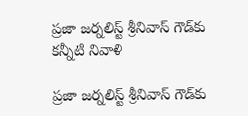ప్రజా జర్నలిస్ట్ శ్రీనివాస్ గౌడ్‌కు కన్నీటి నివాళి

ప్రజా జర్నలిస్ట్ శ్రీనివాస్ గౌడ్‌కు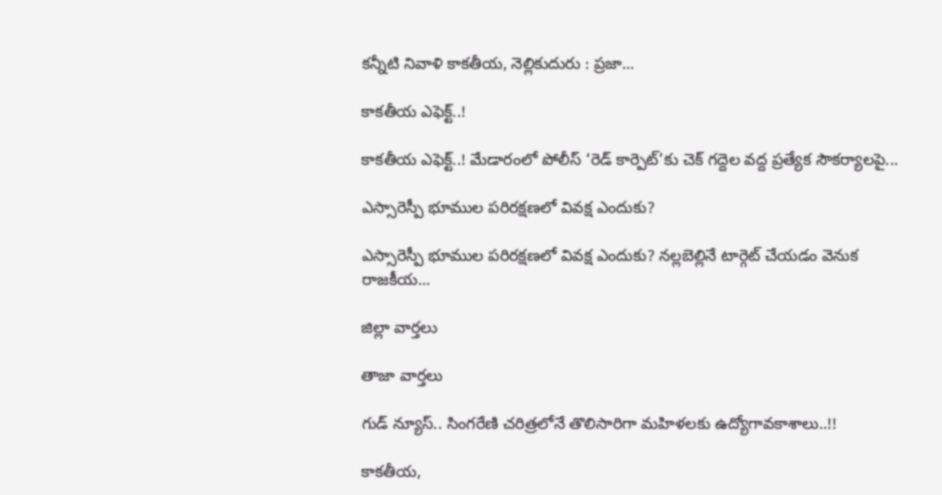కన్నీటి నివాళి కాకతీయ, నెల్లికుదురు : ప్రజా...

కాకతీయ ఎఫెక్ట్‌..!

కాకతీయ ఎఫెక్ట్‌..! మేడారంలో పోలీస్ ‘రెడ్ కార్పెట్’కు చెక్ గద్దెల వద్ద ప్రత్యేక సౌకర్యాలపై...

ఎస్సారెస్పీ భూముల పరిరక్షణలో వివక్ష ఎందుకు?

ఎస్సారెస్పీ భూముల పరిరక్షణలో వివక్ష ఎందుకు? నల్లబెల్లినే టార్గెట్ చేయడం వెనుక రాజకీయ...

జిల్లా వార్త‌లు

తాజా వార్త‌లు

గుడ్ న్యూస్.. సింగరేణి చరిత్రలోనే తొలిసారిగా మ‌హిళ‌ల‌కు ఉద్యోగావ‌కాశాలు..!!

కాక‌తీయ‌,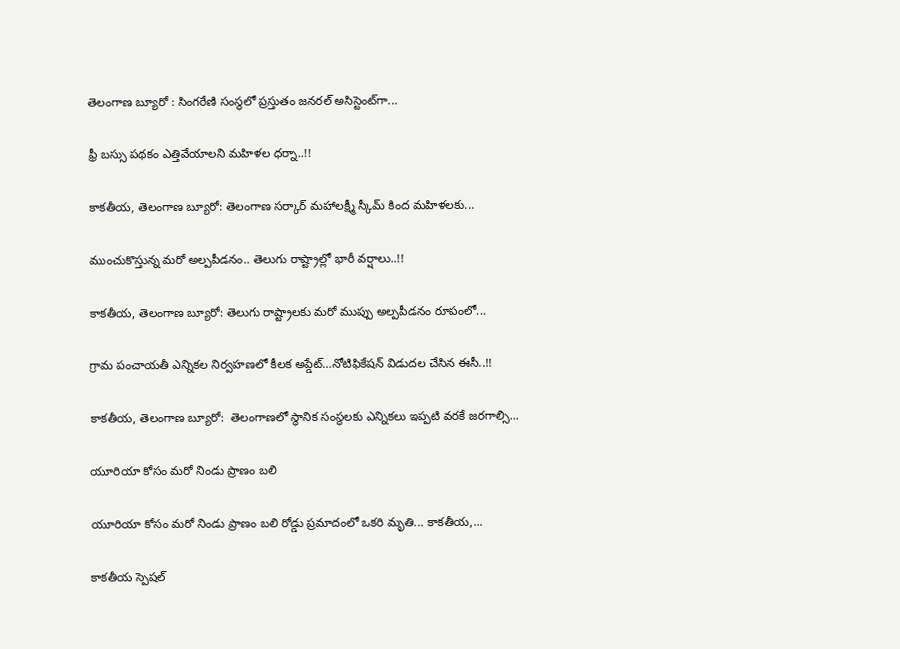తెలంగాణ బ్యూరో : సింగరేణి సంస్థలో ప్రస్తుతం జనరల్ అసిస్టెంట్‌గా...

ఫ్రీ బస్సు పథకం ఎత్తివేయాలని మహిళల ధర్నా..!!

కాకతీయ, తెలంగాణ బ్యూరో: తెలంగాణ సర్కార్ మహాలక్ష్మీ స్కీమ్ కింద మహిళలకు...

ముంచుకొస్తున్న మరో అల్పపీడనం.. తెలుగు రాష్ట్రాల్లో భారీ వర్షాలు..!!

కాకతీయ, తెలంగాణ బ్యూరో: తెలుగు రాష్ట్రాలకు మరో ముప్పు అల్పపీడనం రూపంలో...

గ్రామ పంచాయ‌తీ ఎన్నిక‌ల నిర్వ‌హ‌ణ‌లో కీల‌క అప్డేట్‌…నోటిఫికేషన్ విడుదల చేసిన ఈసీ..!!

కాకతీయ, తెలంగాణ బ్యూరో:  తెలంగాణలో స్థానిక సంస్థలకు ఎన్నికలు ఇప్పటి వరకే జరగాల్సి...

యూరియా కోసం మరో నిండు ప్రాణం బలి

యూరియా కోసం మరో నిండు ప్రాణం బలి రోడ్డు ప్రమాదంలో ఒకరి మృతి... కాకతీయ,...

కాక‌తీయ స్పెష‌ల్‌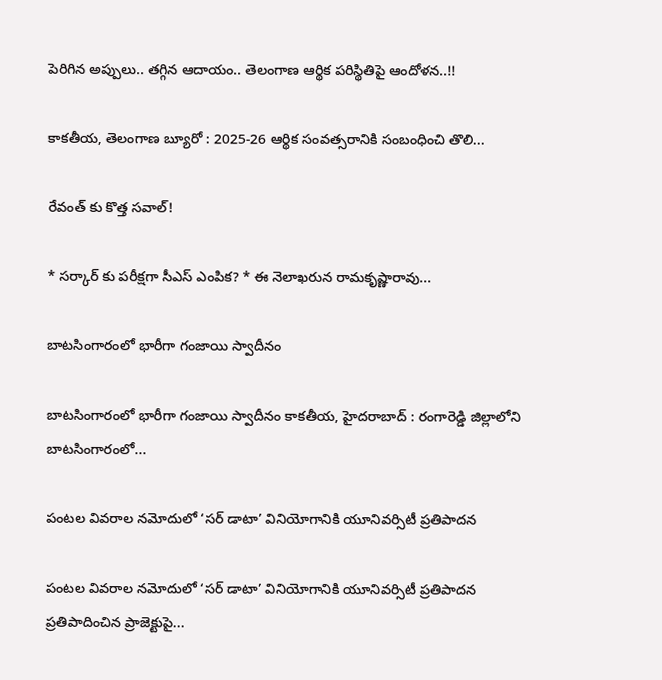పెరిగిన అప్పులు.. తగ్గిన ఆదాయం.. తెలంగాణ ఆర్థిక పరిస్థితిపై ఆందోళన..!!

కాకతీయ, తెలంగాణ బ్యూరో : 2025-26 ఆర్థిక సంవత్సరానికి సంబంధించి తొలి...

రేవంత్ కు కొత్త సవాల్!

* సర్కార్ కు పరీక్షగా సీఎస్ ఎంపిక? * ఈ నెలాఖరున రామకృష్ణారావు...

బాటసింగారంలో భారీగా గంజాయి స్వాదీనం

బాటసింగారంలో భారీగా గంజాయి స్వాదీనం కాక‌తీయ‌, హైదరాబాద్ : రంగారెడ్డి జిల్లాలోని బాటసింగారంలో...

పంటల వివరాల నమోదులో ‘సర్ డాటా’ వినియోగానికి యూనివర్సిటీ ప్రతిపాదన

పంటల వివరాల నమోదులో ‘సర్ డాటా’ వినియోగానికి యూనివర్సిటీ ప్రతిపాదన ప్రతిపాదించిన ప్రాజెక్టుపై...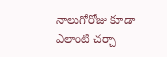నాలుగోరోజు కూడా ఎలాంటి చర్చా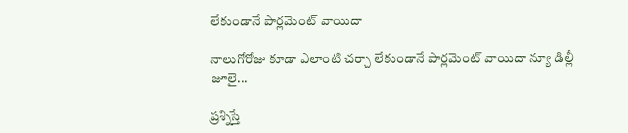లేకుండానే పార్లమెంట్ వాయిదా

నాలుగోరోజు కూడా ఎలాంటి చర్చా లేకుండానే పార్లమెంట్ వాయిదా న్యూ డిల్లీ జూలై...

ప్రశ్నిస్తే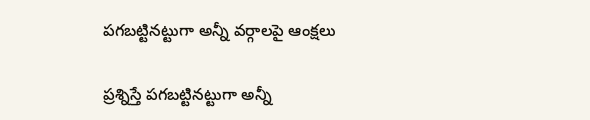పగబట్టినట్టుగా అన్నీ వర్గాలపై ఆంక్షలు

ప్రశ్నిస్తే పగబట్టినట్టుగా అన్నీ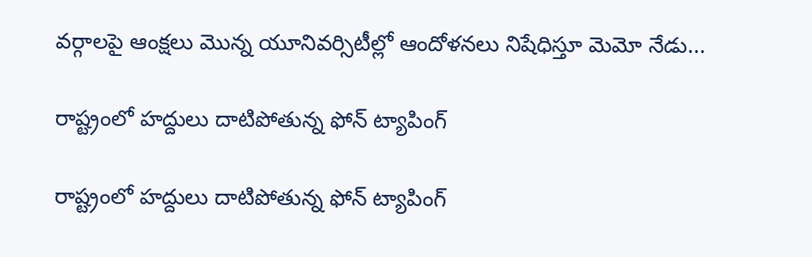వర్గాలపై ఆంక్షలు మొన్న యూనివర్సిటీల్లో ఆందోళనలు నిషేధిస్తూ మెమో నేడు...

రాష్ట్రంలో హద్దులు దాటిపోతున్న ఫోన్‌ ట్యాపింగ్‌

రాష్ట్రంలో హద్దులు దాటిపోతున్న ఫోన్‌ ట్యాపింగ్‌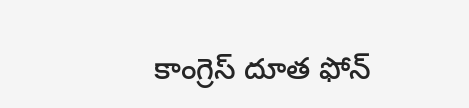కాంగ్రెస్‌ దూత ఫోన్‌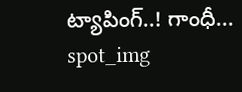ట్యాపింగ్‌..! గాంధీ...
spot_img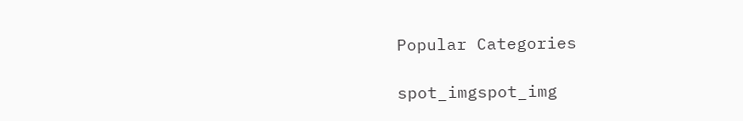Popular Categories

spot_imgspot_img